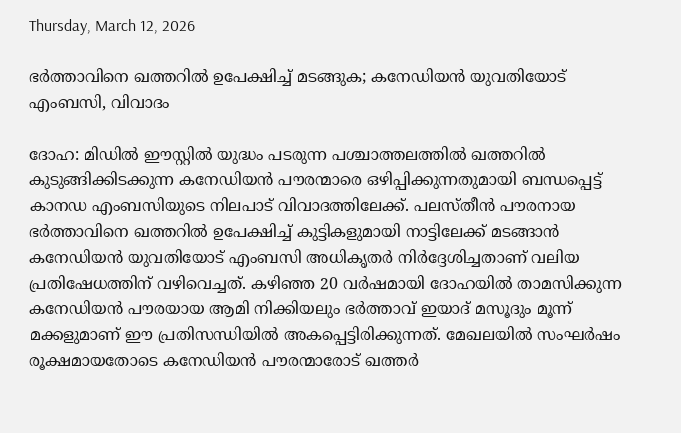Thursday, March 12, 2026

ഭർത്താവിനെ ഖത്തറിൽ ഉപേക്ഷിച്ച് മടങ്ങുക; കനേഡിയൻ യുവതിയോട് എംബസി, വിവാദം

ദോഹ: മിഡിൽ ഈസ്റ്റിൽ യുദ്ധം പടരുന്ന പശ്ചാത്തലത്തിൽ ഖത്തറിൽ കുടുങ്ങിക്കിടക്കുന്ന കനേഡിയൻ പൗരന്മാരെ ഒഴിപ്പിക്കുന്നതുമായി ബന്ധപ്പെട്ട് കാനഡ എംബസിയുടെ നിലപാട് വിവാദത്തിലേക്ക്‌. പലസ്തീൻ പൗരനായ ഭർത്താവിനെ ഖത്തറിൽ ഉപേക്ഷിച്ച് കുട്ടികളുമായി നാട്ടിലേക്ക് മടങ്ങാൻ കനേഡിയൻ യുവതിയോട് എംബസി അധികൃതർ നിർദ്ദേശിച്ചതാണ് വലിയ പ്രതിഷേധത്തിന് വഴിവെച്ചത്‌. കഴിഞ്ഞ 20 വർഷമായി ദോഹയിൽ താമസിക്കുന്ന കനേഡിയൻ പൗരയായ ആമി നിക്കിയലും ഭർത്താവ് ഇയാദ് മസൂദും മൂന്ന് മക്കളുമാണ് ഈ പ്രതിസന്ധിയിൽ അകപ്പെട്ടിരിക്കുന്നത്. മേഖലയിൽ സംഘർഷം രൂക്ഷമായതോടെ കനേഡിയൻ പൗരന്മാരോട് ഖത്തർ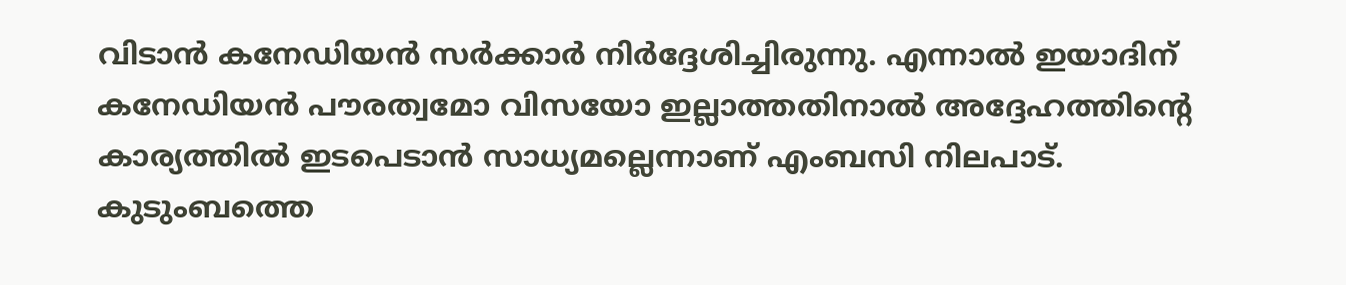വിടാൻ കനേഡിയൻ സർക്കാർ നിർദ്ദേശിച്ചിരുന്നു. എന്നാൽ ഇയാദിന് കനേഡിയൻ പൗരത്വമോ വിസയോ ഇല്ലാത്തതിനാൽ അദ്ദേഹത്തിൻ്റെ കാര്യത്തിൽ ഇടപെടാൻ സാധ്യമല്ലെന്നാണ്‌ എംബസി നിലപാട്‌. കുടുംബത്തെ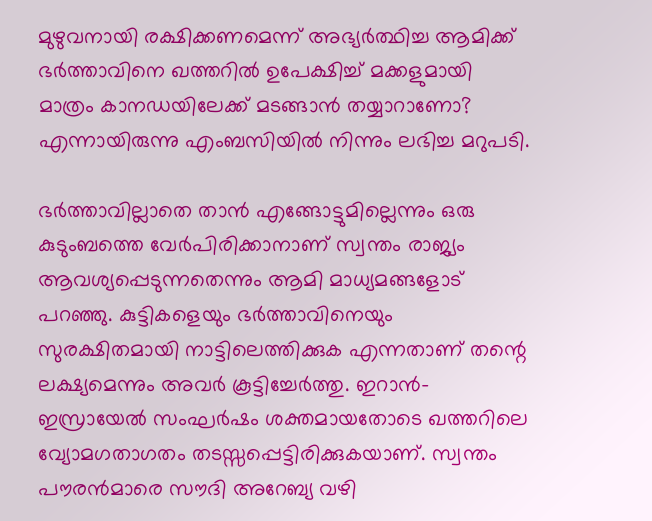മുഴുവനായി രക്ഷിക്കണമെന്ന് അഭ്യർത്ഥിച്ച ആമിക്ക് ഭർത്താവിനെ ഖത്തറിൽ ഉപേക്ഷിച്ച് മക്കളുമായി മാത്രം കാനഡയിലേക്ക് മടങ്ങാൻ തയ്യാറാണോ? എന്നായിരുന്നു എംബസിയിൽ നിന്നും ലഭിച്ച മറുപടി.

ഭർത്താവില്ലാതെ താൻ എങ്ങോട്ടുമില്ലെന്നും ഒരു കുടുംബത്തെ വേർപിരിക്കാനാണ് സ്വന്തം രാജ്യം ആവശ്യപ്പെടുന്നതെന്നും ആമി മാധ്യമങ്ങളോട്‌ പറഞ്ഞു. കുട്ടികളെയും ഭർത്താവിനെയും സുരക്ഷിതമായി നാട്ടിലെത്തിക്കുക എന്നതാണ് തന്റെ ലക്ഷ്യമെന്നും അവർ കൂട്ടിച്ചേർത്തു. ഇറാൻ-ഇസ്രായേൽ സംഘർഷം ശക്തമായതോടെ ഖത്തറിലെ വ്യോമഗതാഗതം തടസ്സപ്പെട്ടിരിക്കുകയാണ്. സ്വന്തം പൗരൻമാരെ സൗദി അറേബ്യ വഴി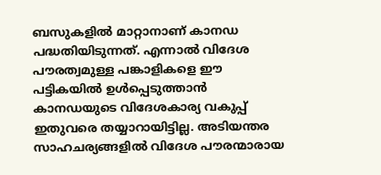ബസുകളിൽ മാറ്റാനാണ് കാനഡ പദ്ധതിയിടുന്നത്. എന്നാൽ വിദേശ പൗരത്വമുള്ള പങ്കാളികളെ ഈ പട്ടികയിൽ ഉൾപ്പെടുത്താൻ കാനഡയുടെ വിദേശകാര്യ വകുപ്പ് ഇതുവരെ തയ്യാറായിട്ടില്ല. അടിയന്തര സാഹചര്യങ്ങളിൽ വിദേശ പൗരന്മാരായ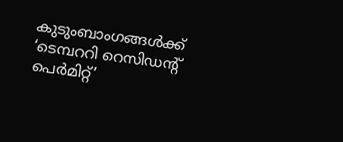കുടുംബാംഗങ്ങൾക്ക് ‘ടെമ്പററി റെസിഡന്റ് പെർമിറ്റ്’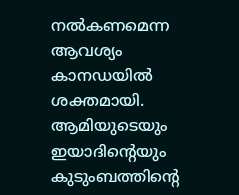നൽകണമെന്ന ആവശ്യം കാനഡയിൽ ശക്തമായി. ആമിയുടെയും ഇയാദിന്റെയും കുടുംബത്തിന്റെ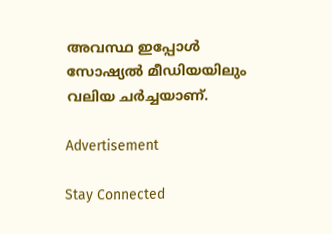അവസ്ഥ ഇപ്പോൾ സോഷ്യൽ മീഡിയയിലും വലിയ ചർച്ചയാണ്‌.

Advertisement

Stay Connected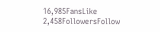16,985FansLike
2,458FollowersFollow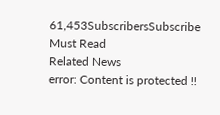61,453SubscribersSubscribe
Must Read
Related News
error: Content is protected !!